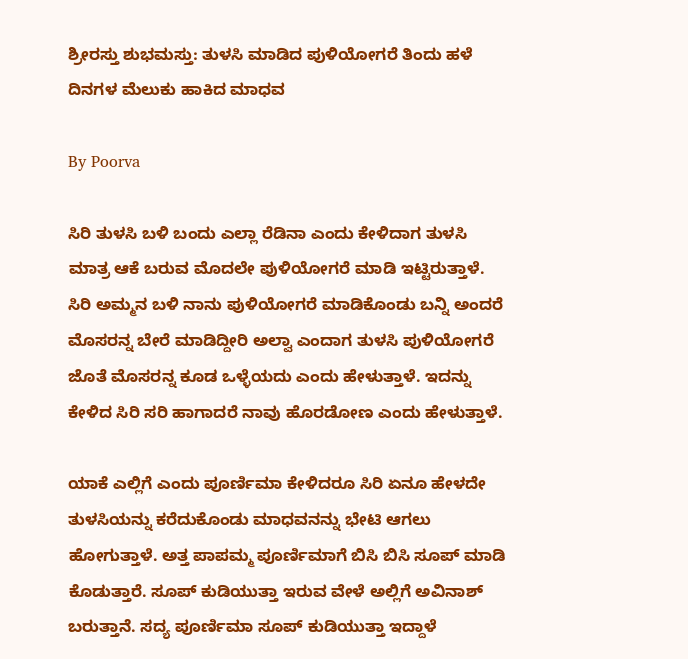ಶ್ರೀರಸ್ತು ಶುಭಮಸ್ತು: ತುಳಸಿ ಮಾಡಿದ ಪುಳಿಯೋಗರೆ ತಿಂದು ಹಳೆ ದಿನಗಳ ಮೆಲುಕು ಹಾಕಿದ ಮಾಧವ

By Poorva

ಸಿರಿ ತುಳಸಿ ಬಳಿ ಬಂದು ಎಲ್ಲಾ ರೆಡಿನಾ ಎಂದು ಕೇಳಿದಾಗ ತುಳಸಿ ಮಾತ್ರ ಆಕೆ ಬರುವ ಮೊದಲೇ ಪುಳಿಯೋಗರೆ ಮಾಡಿ ಇಟ್ಟಿರುತ್ತಾಳೆ. ಸಿರಿ ಅಮ್ಮನ ಬಳಿ ನಾನು ಪುಳಿಯೋಗರೆ ಮಾಡಿಕೊಂಡು ಬನ್ನಿ ಅಂದರೆ ಮೊಸರನ್ನ ಬೇರೆ ಮಾಡಿದ್ದೀರಿ ಅಲ್ವಾ ಎಂದಾಗ ತುಳಸಿ ಪುಳಿಯೋಗರೆ ಜೊತೆ ಮೊಸರನ್ನ ಕೂಡ ಒಳ್ಳೆಯದು ಎಂದು ಹೇಳುತ್ತಾಳೆ. ಇದನ್ನು ಕೇಳಿದ ಸಿರಿ ಸರಿ ಹಾಗಾದರೆ ನಾವು ಹೊರಡೋಣ ಎಂದು ಹೇಳುತ್ತಾಳೆ.

ಯಾಕೆ ಎಲ್ಲಿಗೆ ಎಂದು ಪೂರ್ಣಿಮಾ ಕೇಳಿದರೂ ಸಿರಿ ಏನೂ ಹೇಳದೇ ತುಳಸಿಯನ್ನು ಕರೆದುಕೊಂಡು ಮಾಧವನನ್ನು ಭೇಟಿ ಆಗಲು ಹೋಗುತ್ತಾಳೆ. ಅತ್ತ ಪಾಪಮ್ಮ ಪೂರ್ಣಿಮಾಗೆ ಬಿಸಿ ಬಿಸಿ ಸೂಪ್ ಮಾಡಿ ಕೊಡುತ್ತಾರೆ. ಸೂಪ್ ಕುಡಿಯುತ್ತಾ ಇರುವ ವೇಳೆ ಅಲ್ಲಿಗೆ ಅವಿನಾಶ್ ಬರುತ್ತಾನೆ‌. ಸದ್ಯ ಪೂರ್ಣಿಮಾ ಸೂಪ್ ಕುಡಿಯುತ್ತಾ ಇದ್ದಾಳೆ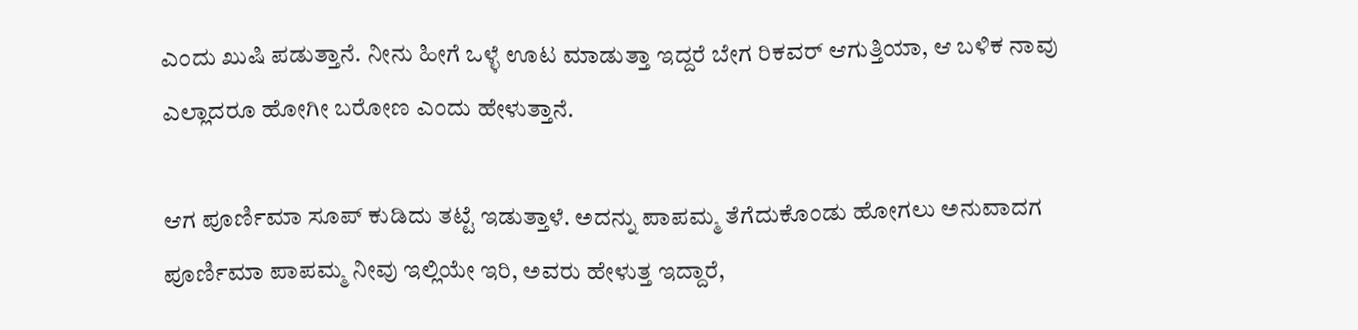ಎಂದು ಖುಷಿ ಪಡುತ್ತಾನೆ. ನೀನು ಹೀಗೆ ಒಳ್ಳೆ ಊಟ ಮಾಡುತ್ತಾ ಇದ್ದರೆ ಬೇಗ ರಿಕವರ್ ಆಗುತ್ತಿಯಾ, ಆ ಬಳಿಕ ನಾವು ಎಲ್ಲಾದರೂ ಹೋಗೀ ಬರೋಣ ಎಂದು ಹೇಳುತ್ತಾನೆ.

ಆಗ ಪೂರ್ಣಿಮಾ ಸೂಪ್ ಕುಡಿದು ತಟ್ಟೆ ಇಡುತ್ತಾಳೆ. ಅದನ್ನು ಪಾಪಮ್ಮ ತೆಗೆದುಕೊಂಡು ಹೋಗಲು ಅನುವಾದಗ ಪೂರ್ಣಿಮಾ ಪಾಪಮ್ಮ ನೀವು ಇಲ್ಲಿಯೇ ಇರಿ, ಅವರು ಹೇಳುತ್ತ ಇದ್ದಾರೆ,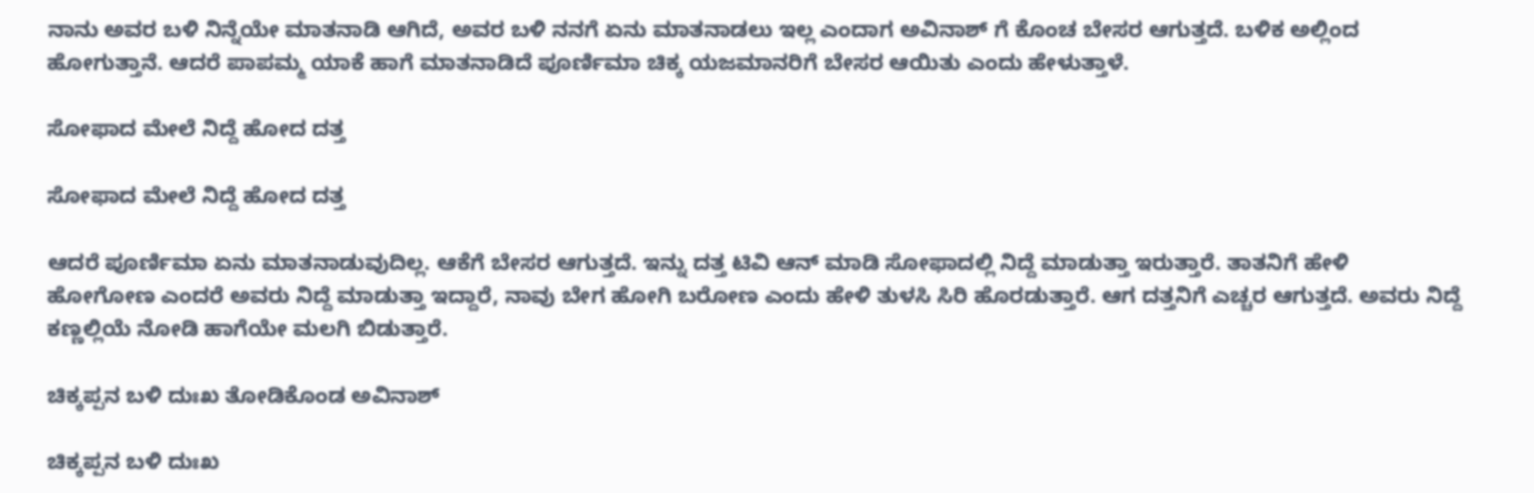ನಾನು ಅವರ ಬಳಿ ನಿನ್ನೆಯೇ ಮಾತನಾಡಿ ಆಗಿದೆ, ಅವರ ಬಳಿ ನನಗೆ ಏನು ಮಾತನಾಡಲು ಇಲ್ಲ ಎಂದಾಗ ಅವಿನಾಶ್ ಗೆ ಕೊಂಚ ಬೇಸರ ಆಗುತ್ತದೆ. ಬಳಿಕ ಅಲ್ಲಿಂದ ಹೋಗುತ್ತಾನೆ. ಆದರೆ ಪಾಪಮ್ಮ ಯಾಕೆ ಹಾಗೆ ಮಾತನಾಡಿದೆ ಪೂರ್ಣಿಮಾ ಚಿಕ್ಕ ಯಜಮಾನರಿಗೆ ಬೇಸರ ಆಯಿತು ಎಂದು ಹೇಳುತ್ತಾಳೆ.

ಸೋಫಾದ ಮೇಲೆ ನಿದ್ದೆ ಹೋದ ದತ್ತ

ಸೋಫಾದ ಮೇಲೆ ನಿದ್ದೆ ಹೋದ ದತ್ತ

ಆದರೆ ಪೂರ್ಣಿಮಾ ಏನು ಮಾತನಾಡುವುದಿಲ್ಲ. ಆಕೆಗೆ ಬೇಸರ ಆಗುತ್ತದೆ. ಇನ್ನು ದತ್ತ ಟಿವಿ ಆನ್ ಮಾಡಿ ಸೋಫಾದಲ್ಲಿ ನಿದ್ದೆ ಮಾಡುತ್ತಾ ಇರುತ್ತಾರೆ. ತಾತನಿಗೆ ಹೇಳಿ ಹೋಗೋಣ ಎಂದರೆ ಅವರು ನಿದ್ದೆ ಮಾಡುತ್ತಾ ಇದ್ದಾರೆ, ನಾವು ಬೇಗ ಹೋಗಿ ಬರೋಣ ಎಂದು ಹೇಳಿ ತುಳಸಿ ಸಿರಿ ಹೊರಡುತ್ತಾರೆ. ಆಗ ದತ್ತನಿಗೆ ಎಚ್ಚರ ಆಗುತ್ತದೆ. ಅವರು ನಿದ್ದೆ ಕಣ್ಣಲ್ಲಿಯೆ ನೋಡಿ ಹಾಗೆಯೇ ಮಲಗಿ ಬಿಡುತ್ತಾರೆ.

ಚಿಕ್ಕಪ್ಪನ ಬಳಿ ದುಃಖ ತೋಡಿಕೊಂಡ ಅವಿನಾಶ್

ಚಿಕ್ಕಪ್ಪನ ಬಳಿ ದುಃಖ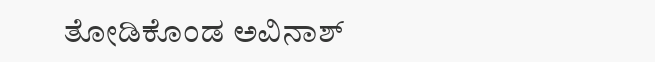ತೋಡಿಕೊಂಡ ಅವಿನಾಶ್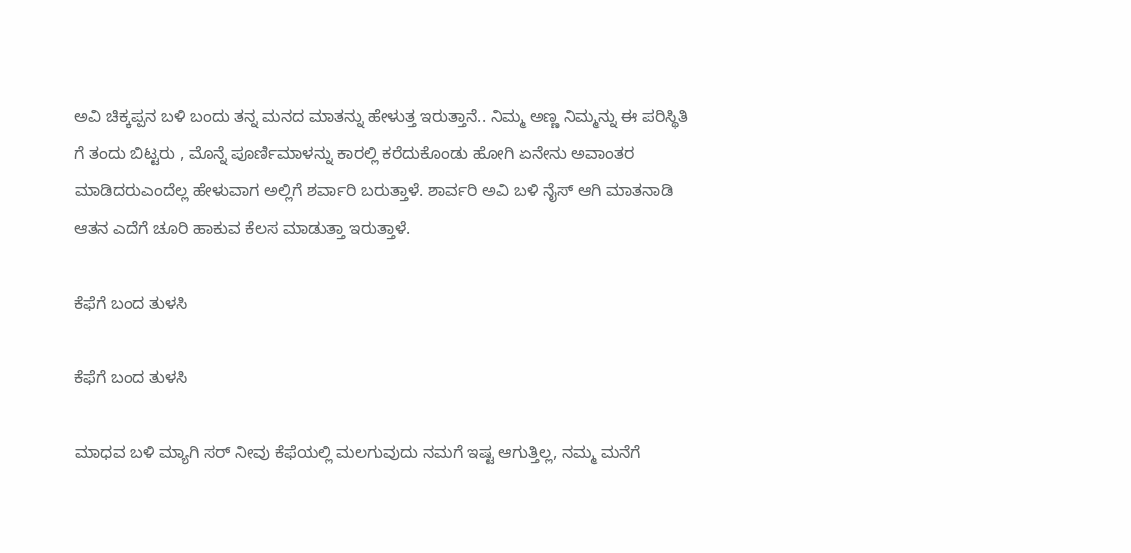ಅವಿ ಚಿಕ್ಕಪ್ಪನ ಬಳಿ ಬಂದು ತನ್ನ ಮನದ ಮಾತನ್ನು ಹೇಳುತ್ತ ಇರುತ್ತಾನೆ.. ನಿಮ್ಮ ಅಣ್ಣ ನಿಮ್ಮನ್ನು ಈ ಪರಿಸ್ಥಿತಿ ಗೆ ತಂದು ಬಿಟ್ಟರು , ಮೊನ್ನೆ ಪೂರ್ಣಿಮಾಳನ್ನು ಕಾರಲ್ಲಿ ಕರೆದುಕೊಂಡು ಹೋಗಿ ಏನೇನು ಅವಾಂತರ ಮಾಡಿದರು‌ಎಂದೆಲ್ಲ ಹೇಳುವಾಗ ಅಲ್ಲಿಗೆ ಶರ್ವಾರಿ ಬರುತ್ತಾಳೆ. ಶಾರ್ವರಿ ಅವಿ ಬಳಿ ನೈಸ್ ಆಗಿ ಮಾತನಾಡಿ ಆತನ ಎದೆಗೆ ಚೂರಿ ಹಾಕುವ ಕೆಲಸ ಮಾಡುತ್ತಾ ಇರುತ್ತಾಳೆ.

ಕೆಫೆಗೆ ಬಂದ ತುಳಸಿ

ಕೆಫೆಗೆ ಬಂದ ತುಳಸಿ

ಮಾಧವ ಬಳಿ ಮ್ಯಾಗಿ ಸರ್ ನೀವು ಕೆಫೆಯಲ್ಲಿ ಮಲಗುವುದು ನಮಗೆ ಇಷ್ಟ ಆಗುತ್ತಿಲ್ಲ, ನಮ್ಮ ಮನೆಗೆ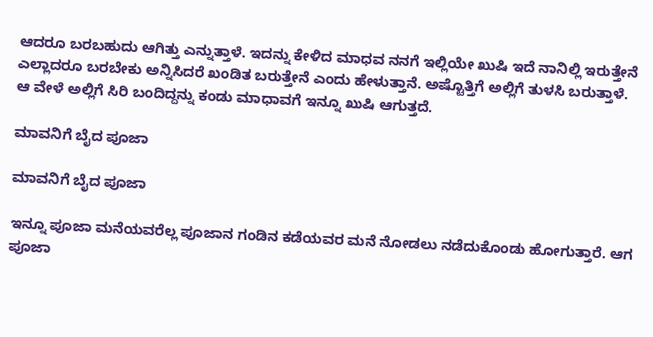ಆದರೂ ಬರಬಹುದು ಆಗಿತ್ತು ಎನ್ನುತ್ತಾಳೆ. ಇದನ್ನು ಕೇಳಿದ ಮಾಧವ ನನಗೆ ಇಲ್ಲಿಯೇ ಖುಷಿ ಇದೆ ನಾನಿಲ್ಲಿ ಇರುತ್ತೇನೆ ಎಲ್ಲಾದರೂ ಬರಬೇಕು ಅನ್ನಿಸಿದರೆ ಖಂಡಿತ ಬರುತ್ತೇನೆ ಎಂದು ಹೇಳುತ್ತಾನೆ. ಅಷ್ಟೊತ್ತಿಗೆ ಅಲ್ಲಿಗೆ ತುಳಸಿ ಬರುತ್ತಾಳೆ. ಆ ವೇಳೆ ಅಲ್ಲಿಗೆ ಸಿರಿ ಬಂದಿದ್ದನ್ನು ಕಂಡು ಮಾಧಾವಗೆ ಇನ್ನೂ ಖುಷಿ ಆಗುತ್ತದೆ.

ಮಾವನಿಗೆ ಬೈದ ಪೂಜಾ

ಮಾವನಿಗೆ ಬೈದ ಪೂಜಾ

ಇನ್ನೂ ಪೂಜಾ ಮನೆಯವರೆಲ್ಲ ಪೂಜಾನ ಗಂಡಿನ ಕಡೆಯವರ ಮನೆ ನೋಡಲು ನಡೆದುಕೊಂಡು ಹೋಗುತ್ತಾರೆ. ಆಗ ಪೂಜಾ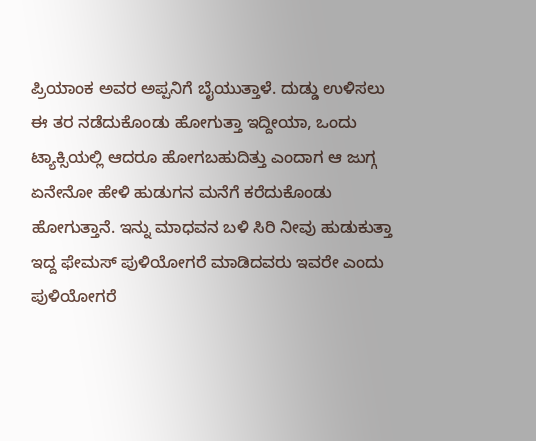ಪ್ರಿಯಾಂಕ ಅವರ ಅಪ್ಪನಿಗೆ ಬೈಯುತ್ತಾಳೆ. ದುಡ್ಡು ಉಳಿಸಲು ಈ ತರ ನಡೆದುಕೊಂಡು ಹೋಗುತ್ತಾ ಇದ್ದೀಯಾ, ಒಂದು ಟ್ಯಾಕ್ಸಿಯಲ್ಲಿ ಆದರೂ ಹೋಗಬಹುದಿತ್ತು ಎಂದಾಗ ಆ ಜುಗ್ಗ ಏನೇನೋ ಹೇಳಿ ಹುಡುಗನ ಮನೆಗೆ ಕರೆದುಕೊಂಡು ಹೋಗುತ್ತಾನೆ. ಇನ್ನು ಮಾಧವನ ಬಳಿ ಸಿರಿ ನೀವು ಹುಡುಕುತ್ತಾ ಇದ್ದ ಫೇಮಸ್ ಪುಳಿಯೋಗರೆ ಮಾಡಿದವರು ಇವರೇ ಎಂದು ಪುಳಿಯೋಗರೆ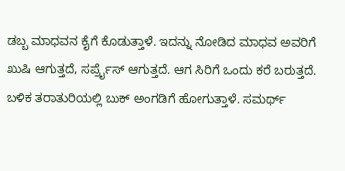ಡಬ್ಬ ಮಾಧವನ ಕೈಗೆ ಕೊಡುತ್ತಾಳೆ. ಇದನ್ನು ನೋಡಿದ ಮಾಧವ ಅವರಿಗೆ ಖುಷಿ ಆಗುತ್ತದೆ, ಸರ್ಪ್ರೈಸ್ ಆಗುತ್ತದೆ. ಆಗ ಸಿರಿಗೆ ಒಂದು ಕರೆ ಬರುತ್ತದೆ. ಬಳಿಕ ತರಾತುರಿಯಲ್ಲಿ ಬುಕ್ ಅಂಗಡಿಗೆ ಹೋಗುತ್ತಾಳೆ. ಸಮರ್ಥ್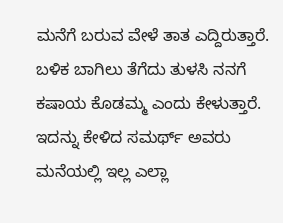ಮನೆಗೆ ಬರುವ ವೇಳೆ ತಾತ ಎದ್ದಿರುತ್ತಾರೆ. ಬಳಿಕ ಬಾಗಿಲು ತೆಗೆದು ತುಳಸಿ ನನಗೆ ಕಷಾಯ ಕೊಡಮ್ಮ ಎಂದು ಕೇಳುತ್ತಾರೆ. ಇದನ್ನು ಕೇಳಿದ ಸಮರ್ಥ್ ಅವರು ಮನೆಯಲ್ಲಿ ಇಲ್ಲ ಎಲ್ಲಾ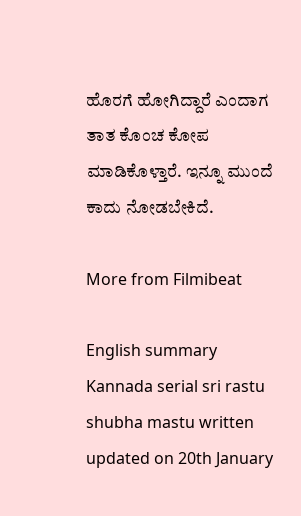ಹೊರಗೆ ಹೋಗಿದ್ದಾರೆ ಎಂದಾಗ ತಾತ ಕೊಂಚ ಕೋಪ ಮಾಡಿಕೊಳ್ತಾರೆ. ಇನ್ನೂ ಮುಂದೆ ಕಾದು ನೋಡಬೇಕಿದೆ.

More from Filmibeat

English summary
Kannada serial sri rastu shubha mastu written updated on 20th January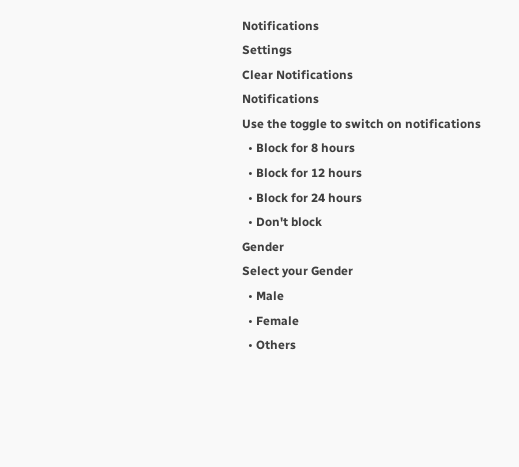Notifications
Settings
Clear Notifications
Notifications
Use the toggle to switch on notifications
  • Block for 8 hours
  • Block for 12 hours
  • Block for 24 hours
  • Don't block
Gender
Select your Gender
  • Male
  • Female
  • Others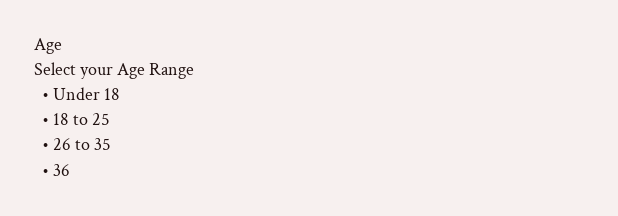Age
Select your Age Range
  • Under 18
  • 18 to 25
  • 26 to 35
  • 36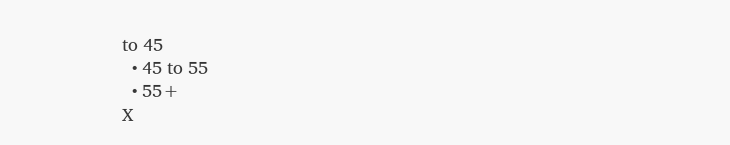to 45
  • 45 to 55
  • 55+
X